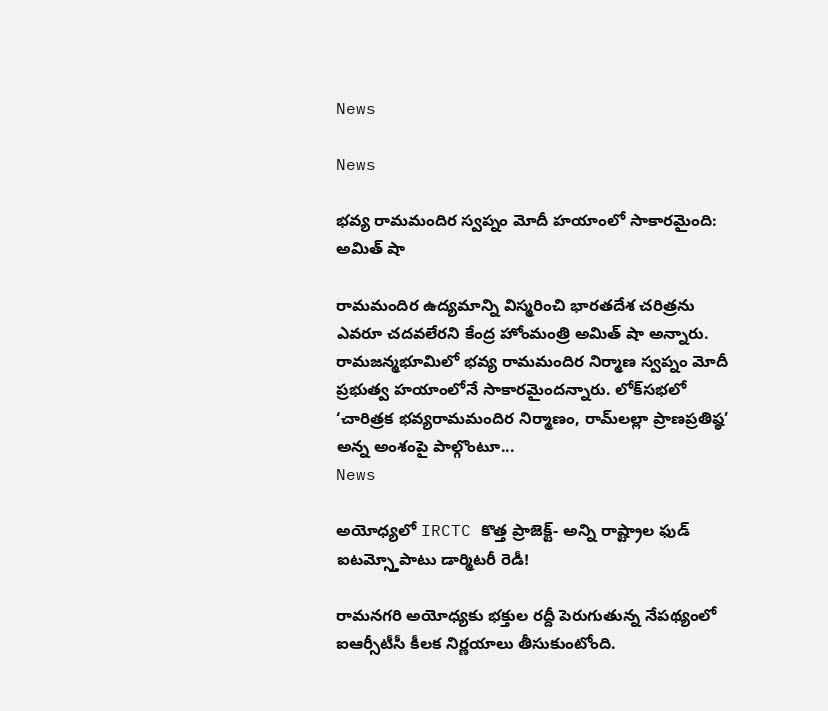News

News

భవ్య రామమందిర స్వప్నం మోదీ హయాంలో సాకారమైంది: అమిత్ షా

రామమందిర ఉద్యమాన్ని విస్మరించి భారతదేశ చరిత్రను ఎవరూ చదవలేరని కేంద్ర హోంమంత్రి అమిత్ షా అన్నారు. రామజన్మభూమిలో భవ్య రామమందిర నిర్మాణ స్వప్నం మోదీ ప్రభుత్వ హయాంలోనే సాకారమైందన్నారు. లోక్‌సభలో ‘చారిత్రక భవ్యరామమందిర నిర్మాణం, రామ్‌లల్లా ప్రాణప్రతిష్ఠ’ అన్న అంశంపై పాల్గొంటూ...
News

అయోధ్యలో IRCTC కొత్త ప్రాజెక్ట్- అన్ని రాష్ట్రాల ఫుడ్ ఐటమ్స్తోపాటు డార్మిటరీ రెడీ!

రామనగరి అయోధ్యకు భక్తుల రద్దీ పెరుగుతున్న నేపథ్యంలో ఐఆర్సీటీసీ కీలక నిర్ణయాలు తీసుకుంటోంది.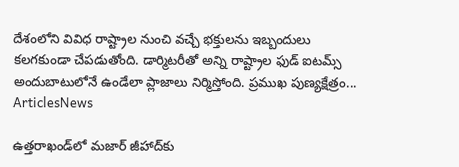దేశంలోని వివిధ రాష్ట్రాల నుంచి వచ్చే భక్తులను ఇబ్బందులు కలగకుండా చేపడుతోంది. డార్మిటరీతో అన్ని రాష్ట్రాల ఫుడ్ ఐటమ్స్ అందుబాటులోనే ఉండేలా ప్లాజాలు నిర్మిస్తోంది. ప్రముఖ పుణ్యక్షేత్రం...
ArticlesNews

ఉత్తరాఖండ్‌లో మజార్ జీహాద్‌కు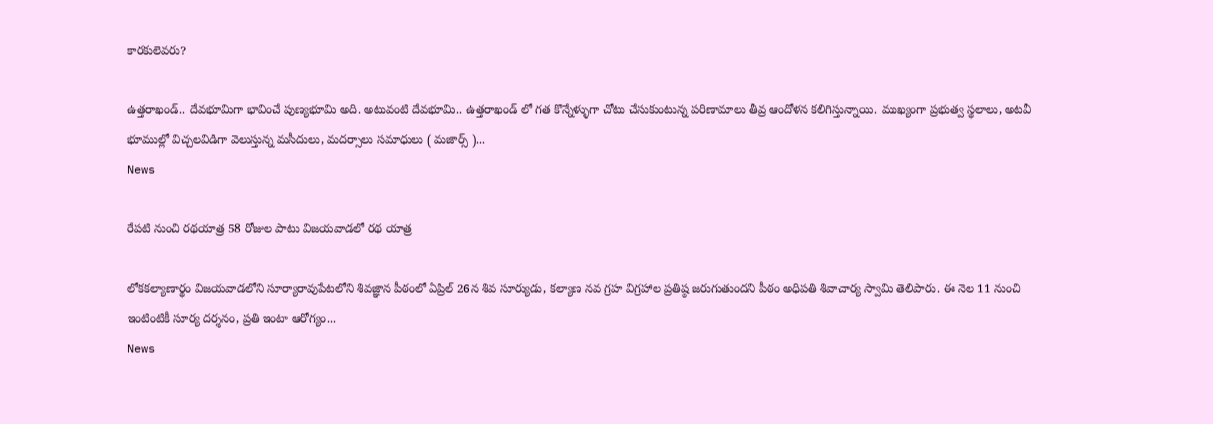కారకులెవరు?

ఉత్తరాఖండ్.. దేవభూమిగా భావించే పుణ్యభూమి అది. అటువంటి దేవభూమి.. ఉత్తరాఖండ్ లో గత కొన్నేళ్ళుగా చోటు చేసుకుంటున్న పరిణామాలు తీవ్ర ఆందోళన కలిగిస్తున్నాయి. ముఖ్యంగా ప్రభుత్వ స్థలాలు, అటవీ భూముల్లో విచ్చలవిడిగా వెలుస్తున్న మసీదులు, మదర్సాలు సమాధులు ( మజార్స్ )...
News

రేపటి నుంచి రథయాత్ర 58 రోజుల పాటు విజయవాడలో రథ యాత్ర

లోకకల్యాణార్థం విజయవాడలోని సూర్యారావుపేటలోని శివజ్ఞాన పీఠంలో ఏప్రిల్ 26న శివ సూర్యుడు, కల్యాణ నవ గ్రహ విగ్రహాల ప్రతిష్ఠ జరుగుతుందని పీఠం అధిపతి శివాచార్య స్వామి తెలిపారు. ఈ నెల 11 నుంచి ఇంటింటికీ సూర్య దర్శనం, ప్రతి ఇంటా ఆరోగ్యం...
News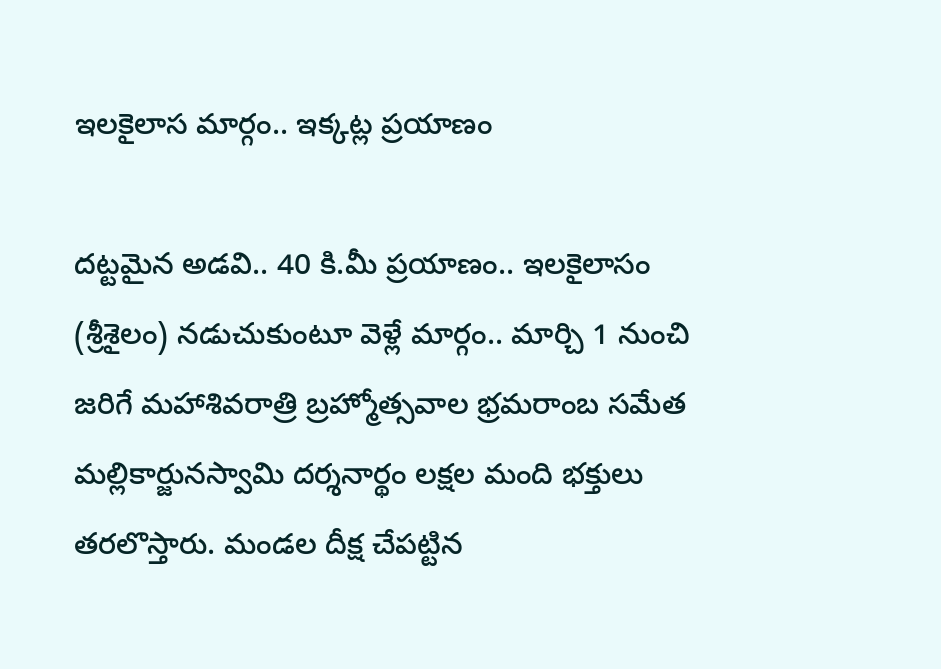ఇలకైలాస మార్గం.. ఇక్కట్ల ప్రయాణం

దట్టమైన అడవి.. 40 కి.మీ ప్రయాణం.. ఇలకైలాసం (శ్రీశైలం) నడుచుకుంటూ వెళ్లే మార్గం.. మార్చి 1 నుంచి జరిగే మహాశివరాత్రి బ్రహ్మోత్సవాల భ్రమరాంబ సమేత మల్లికార్జునస్వామి దర్శనార్థం లక్షల మంది భక్తులు తరలొస్తారు. మండల దీక్ష చేపట్టిన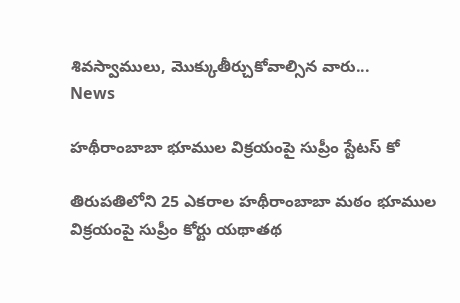శివస్వాములు, మొక్కుతీర్చుకోవాల్సిన వారు...
News

హథీరాంబాబా భూముల విక్రయంపై సుప్రీం స్టేటస్ కో

తిరుపతిలోని 25 ఎకరాల హథీరాంబాబా మఠం భూముల విక్రయంపై సుప్రీం కోర్టు యథాతథ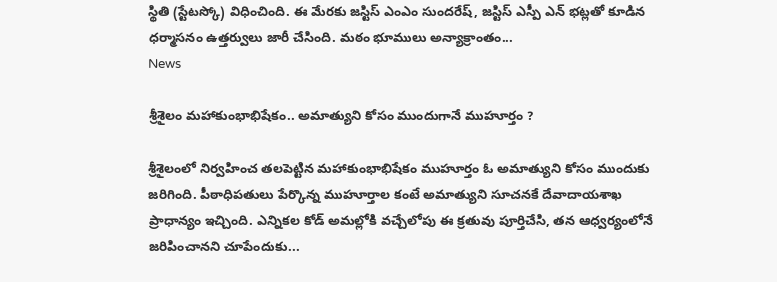స్థితి (స్టేటస్కో) విధించింది. ఈ మేరకు జస్టిస్ ఎంఎం సుందరేష్, జస్టిస్ ఎస్పీ ఎన్ భట్లతో కూడిన ధర్మాసనం ఉత్తర్వులు జారీ చేసింది. మఠం భూములు అన్యాక్రాంతం...
News

శ్రీశైలం మహాకుంభాభిషేకం.. అమాత్యుని కోసం ముందుగానే ముహూర్తం ?

శ్రీశైలంలో నిర్వహించ తలపెట్టిన మహాకుంభాభిషేకం ముహూర్తం ఓ అమాత్యుని కోసం ముందుకు జరిగింది. పీఠాధిపతులు పేర్కొన్న ముహూర్తాల కంటే అమాత్యుని సూచనకే దేవాదాయశాఖ ప్రాధాన్యం ఇచ్చింది. ఎన్నికల కోడ్‌ అమల్లోకి వచ్చేలోపు ఈ క్రతువు పూర్తిచేసి, తన ఆధ్వర్యంలోనే జరిపించానని చూపేందుకు...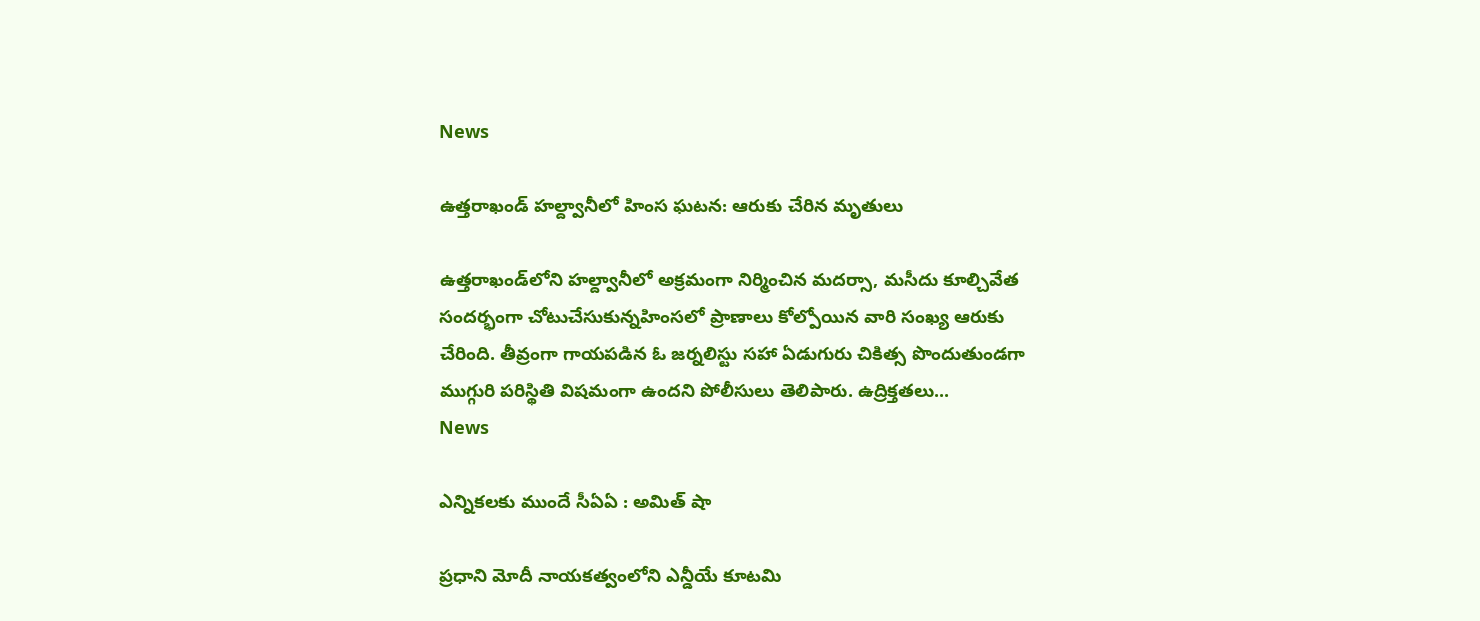News

ఉత్తరాఖండ్ హల్ద్వానీలో హింస ఘటన: ఆరుకు చేరిన మృతులు

ఉత్తరాఖండ్‌లోని హల్ద్వానీలో అక్రమంగా నిర్మించిన మదర్సా, మసీదు కూల్చివేత సందర్భంగా చోటుచేసుకున్నహింసలో ప్రాణాలు కోల్పోయిన వారి సంఖ్య ఆరుకు చేరింది. తీవ్రంగా గాయపడిన ఓ జర్నలిస్టు సహా ఏడుగురు చికిత్స పొందుతుండగా ముగ్గురి పరిస్థితి విషమంగా ఉందని పోలీసులు తెలిపారు. ఉద్రిక్తతలు...
News

ఎన్నికలకు ముందే సీఏఏ : అమిత్‌ షా

ప్రధాని మోదీ నాయకత్వంలోని ఎన్డీయే కూటమి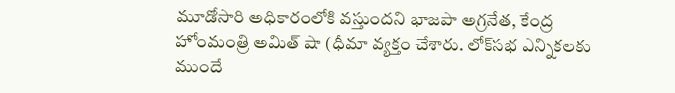మూడోసారి అధికారంలోకి వస్తుందని భాజపా అగ్రనేత, కేంద్ర హోంమంత్రి అమిత్‌ షా (ధీమా వ్యక్తం చేశారు. లోక్‌సభ ఎన్నికలకు ముందే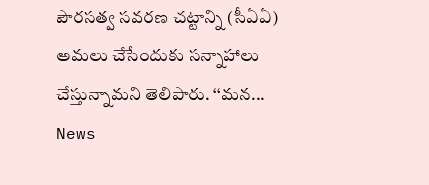పౌరసత్వ సవరణ చట్టాన్ని (సీఏఏ) అమలు చేసేందుకు సన్నాహాలు చేస్తున్నామని తెలిపారు. ‘‘మన...
News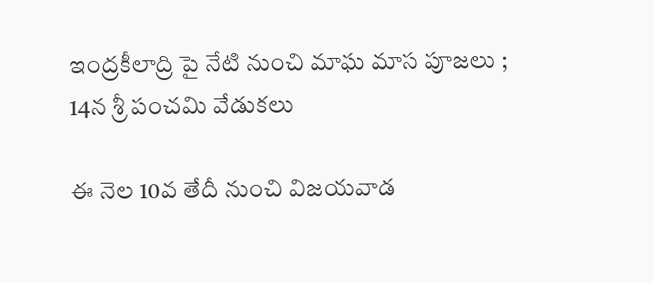ఇంద్రకీలాద్రి పై నేటి నుంచి మాఘ మాస పూజలు ; 14న శ్రీ పంచమి వేడుకలు‌

ఈ నెల 10వ తేదీ నుంచి విజయవాడ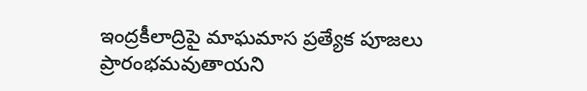ఇంద్రకీలాద్రిపై మాఘమాస ప్రత్యేక పూజలు ప్రారంభమవుతాయని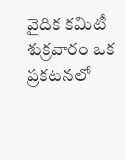వైదిక కమిటీ శుక్రవారం ఒక ప్రకటనలో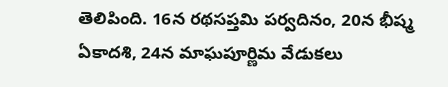తెలిపింది. 16న రథసప్తమి పర్వదినం, 20న భీష్మ ఏకాదశి, 24న మాఘపూర్ణిమ వేడుకలు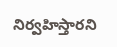నిర్వహిస్తారని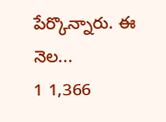పేర్కొన్నారు. ఈ నెల...
1 1,366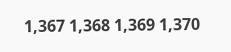1,367 1,368 1,369 1,370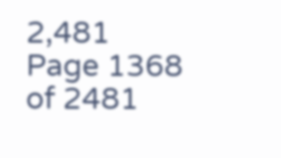2,481
Page 1368 of 2481